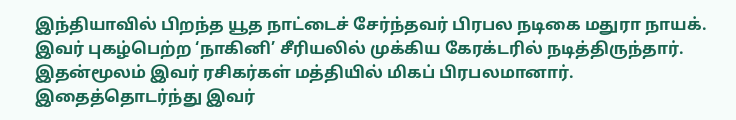இந்தியாவில் பிறந்த யூத நாட்டைச் சேர்ந்தவர் பிரபல நடிகை மதுரா நாயக். இவர் புகழ்பெற்ற ‘நாகினி’ சீரியலில் முக்கிய கேரக்டரில் நடித்திருந்தார். இதன்மூலம் இவர் ரசிகர்கள் மத்தியில் மிகப் பிரபலமானார். இதைத்தொடர்ந்து இவர்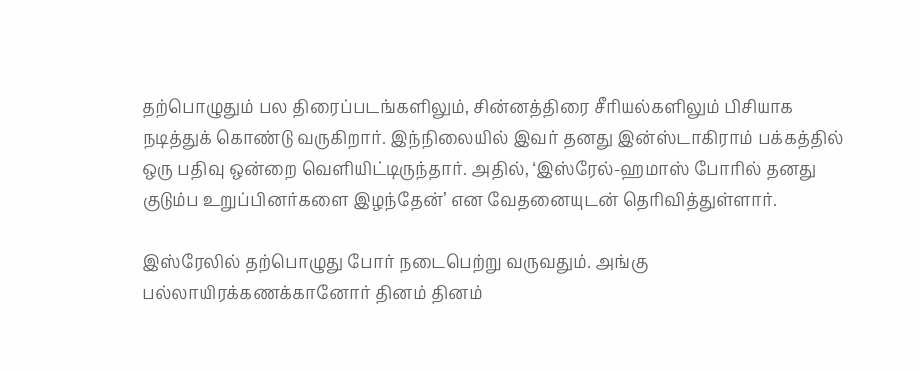தற்பொழுதும் பல திரைப்படங்களிலும், சின்னத்திரை சீரியல்களிலும் பிசியாக நடித்துக் கொண்டு வருகிறார். இந்நிலையில் இவர் தனது இன்ஸ்டாகிராம் பக்கத்தில் ஒரு பதிவு ஒன்றை வெளியிட்டிருந்தார். அதில், ‘இஸ்ரேல்-ஹமாஸ் போரில் தனது குடும்ப உறுப்பினர்களை இழந்தேன்’ என வேதனையுடன் தெரிவித்துள்ளார்.

இஸ்ரேலில் தற்பொழுது போர் நடைபெற்று வருவதும். அங்கு பல்லாயிரக்கணக்கானோர் தினம் தினம்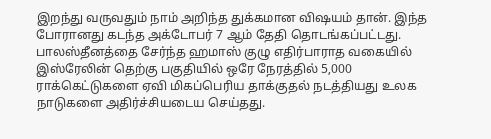இறந்து வருவதும் நாம் அறிந்த துக்கமான விஷயம் தான். இந்த போரானது கடந்த அக்டோபர் 7 ஆம் தேதி தொடங்கப்பட்டது. பாலஸ்தீனத்தை சேர்ந்த ஹமாஸ் குழு எதிர்பாராத வகையில் இஸ்ரேலின் தெற்கு பகுதியில் ஒரே நேரத்தில் 5,000 ராக்கெட்டுகளை ஏவி மிகப்பெரிய தாக்குதல் நடத்தியது உலக நாடுகளை அதிர்ச்சியடைய செய்தது.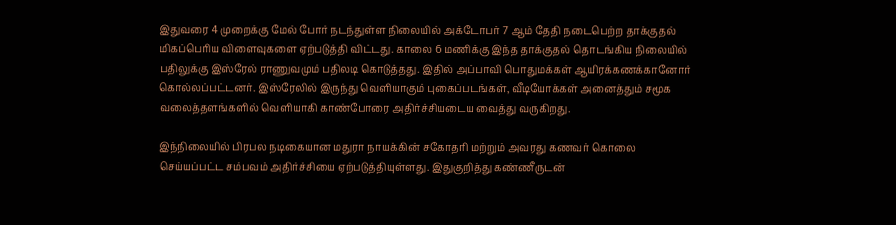இதுவரை 4 முறைக்கு மேல் போர் நடந்துள்ள நிலையில் அக்டோபர் 7 ஆம் தேதி நடைபெற்ற தாக்குதல் மிகப்பெரிய விளைவுகளை ஏற்படுத்தி விட்டது. காலை 6 மணிக்கு இந்த தாக்குதல் தொடங்கிய நிலையில் பதிலுக்கு இஸ்ரேல் ராணுவமும் பதிலடி கொடுத்தது. இதில் அப்பாவி பொதுமக்கள் ஆயிரக்கணக்கானோர் கொல்லப்பட்டனர். இஸ்ரேலில் இருந்து வெளியாகும் புகைப்படங்கள், வீடியோக்கள் அனைத்தும் சமூக வலைத்தளங்களில் வெளியாகி காண்போரை அதிர்ச்சியடைய வைத்து வருகிறது.

இந்நிலையில் பிரபல நடிகையான மதுரா நாயக்கின் சகோதரி மற்றும் அவரது கணவர் கொலை செய்யப்பட்ட சம்பவம் அதிர்ச்சியை ஏற்படுத்தியுள்ளது. இதுகுறித்து கண்ணீருடன்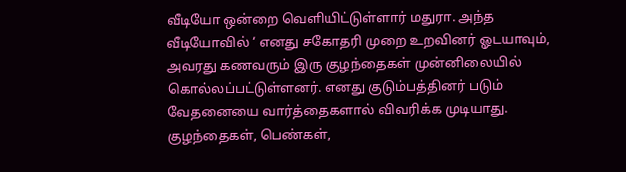வீடியோ ஒன்றை வெளியிட்டுள்ளார் மதுரா. அந்த வீடியோவில் ‘ எனது சகோதரி முறை உறவினர் ஓடயாவும், அவரது கணவரும் இரு குழந்தைகள் முன்னிலையில் கொல்லப்பட்டுள்ளனர். எனது குடும்பத்தினர் படும் வேதனையை வார்த்தைகளால் விவரிக்க முடியாது. குழந்தைகள், பெண்கள்,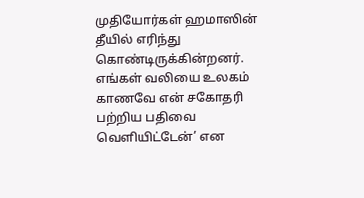முதியோர்கள் ஹமாஸின் தீயில் எரிந்து கொண்டிருக்கின்றனர். எங்கள் வலியை உலகம் காணவே என் சகோதரி பற்றிய பதிவை வெளியிட்டேன்’ என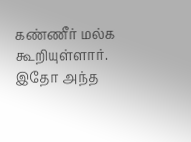கண்ணீர் மல்க கூறியுள்ளார். இதோ அந்த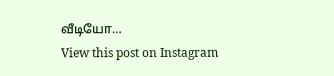வீடியோ…
View this post on Instagram